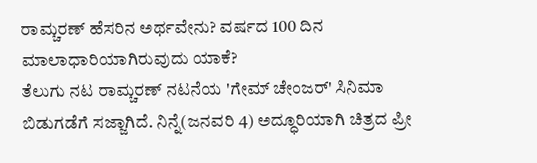ರಾಮ್ಚರಣ್ ಹೆಸರಿನ ಅರ್ಥವೇನು? ವರ್ಷದ 100 ದಿನ ಮಾಲಾಧಾರಿಯಾಗಿರುವುದು ಯಾಕೆ?
ತೆಲುಗು ನಟ ರಾಮ್ಚರಣ್ ನಟನೆಯ 'ಗೇಮ್ ಚೇಂಜರ್' ಸಿನಿಮಾ ಬಿಡುಗಡೆಗೆ ಸಜ್ಜಾಗಿದೆ. ನಿನ್ನೆ(ಜನವರಿ 4) ಅದ್ಧೂರಿಯಾಗಿ ಚಿತ್ರದ ಪ್ರೀ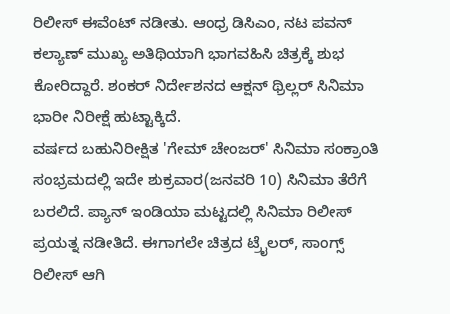ರಿಲೀಸ್ ಈವೆಂಟ್ ನಡೀತು. ಆಂಧ್ರ ಡಿಸಿಎಂ, ನಟ ಪವನ್ ಕಲ್ಯಾಣ್ ಮುಖ್ಯ ಅತಿಥಿಯಾಗಿ ಭಾಗವಹಿಸಿ ಚಿತ್ರಕ್ಕೆ ಶುಭ ಕೋರಿದ್ದಾರೆ. ಶಂಕರ್ ನಿರ್ದೇಶನದ ಆಕ್ಷನ್ ಥ್ರಿಲ್ಲರ್ ಸಿನಿಮಾ ಭಾರೀ ನಿರೀಕ್ಷೆ ಹುಟ್ಟಾಕ್ಕಿದೆ.
ವರ್ಷದ ಬಹುನಿರೀಕ್ಷಿತ 'ಗೇಮ್ ಚೇಂಜರ್' ಸಿನಿಮಾ ಸಂಕ್ರಾಂತಿ ಸಂಭ್ರಮದಲ್ಲಿ ಇದೇ ಶುಕ್ರವಾರ(ಜನವರಿ 10) ಸಿನಿಮಾ ತೆರೆಗೆ ಬರಲಿದೆ. ಪ್ಯಾನ್ ಇಂಡಿಯಾ ಮಟ್ಟದಲ್ಲಿ ಸಿನಿಮಾ ರಿಲೀಸ್ ಪ್ರಯತ್ನ ನಡೀತಿದೆ. ಈಗಾಗಲೇ ಚಿತ್ರದ ಟ್ರೈಲರ್, ಸಾಂಗ್ಸ್ ರಿಲೀಸ್ ಆಗಿ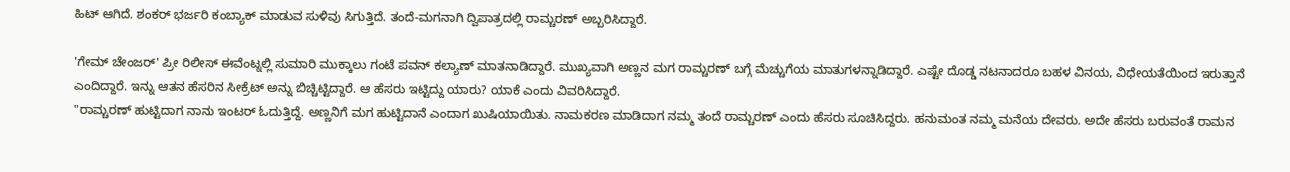ಹಿಟ್ ಆಗಿದೆ. ಶಂಕರ್ ಭರ್ಜರಿ ಕಂಬ್ಯಾಕ್ ಮಾಡುವ ಸುಳಿವು ಸಿಗುತ್ತಿದೆ. ತಂದೆ-ಮಗನಾಗಿ ದ್ವಿಪಾತ್ರದಲ್ಲಿ ರಾಮ್ಚರಣ್ ಅಬ್ಬರಿಸಿದ್ದಾರೆ.

'ಗೇಮ್ ಚೇಂಜರ್' ಪ್ರೀ ರಿಲೀಸ್ ಈವೆಂಟ್ನಲ್ಲಿ ಸುಮಾರಿ ಮುಕ್ಕಾಲು ಗಂಟೆ ಪವನ್ ಕಲ್ಯಾಣ್ ಮಾತನಾಡಿದ್ದಾರೆ. ಮುಖ್ಯವಾಗಿ ಅಣ್ಣನ ಮಗ ರಾಮ್ಚರಣ್ ಬಗ್ಗೆ ಮೆಚ್ಚುಗೆಯ ಮಾತುಗಳನ್ನಾಡಿದ್ದಾರೆ. ಎಷ್ಟೇ ದೊಡ್ಡ ನಟನಾದರೂ ಬಹಳ ವಿನಯ, ವಿಧೇಯತೆಯಿಂದ ಇರುತ್ತಾನೆ ಎಂದಿದ್ದಾರೆ. ಇನ್ನು ಆತನ ಹೆಸರಿನ ಸೀಕ್ರೆಟ್ ಅನ್ನು ಬಿಚ್ಚಿಟ್ಟಿದ್ದಾರೆ. ಆ ಹೆಸರು ಇಟ್ಟಿದ್ದು ಯಾರು? ಯಾಕೆ ಎಂದು ವಿವರಿಸಿದ್ದಾರೆ.
"ರಾಮ್ಚರಣ್ ಹುಟ್ಟಿದಾಗ ನಾನು ಇಂಟರ್ ಓದುತ್ತಿದ್ದೆ. ಅಣ್ಣನಿಗೆ ಮಗ ಹುಟ್ಟಿದಾನೆ ಎಂದಾಗ ಖುಷಿಯಾಯಿತು. ನಾಮಕರಣ ಮಾಡಿದಾಗ ನಮ್ಮ ತಂದೆ ರಾಮ್ಚರಣ್ ಎಂದು ಹೆಸರು ಸೂಚಿಸಿದ್ದರು. ಹನುಮಂತ ನಮ್ಮ ಮನೆಯ ದೇವರು. ಅದೇ ಹೆಸರು ಬರುವಂತೆ ರಾಮನ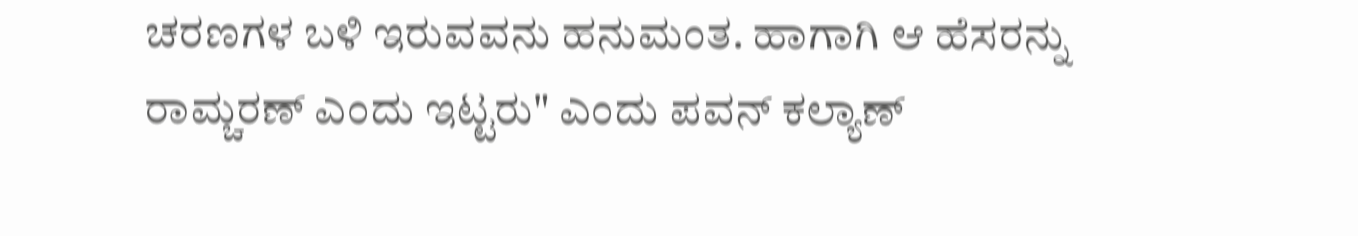ಚರಣಗಳ ಬಳಿ ಇರುವವನು ಹನುಮಂತ. ಹಾಗಾಗಿ ಆ ಹೆಸರನ್ನು ರಾಮ್ಚರಣ್ ಎಂದು ಇಟ್ಟರು" ಎಂದು ಪವನ್ ಕಲ್ಯಾಣ್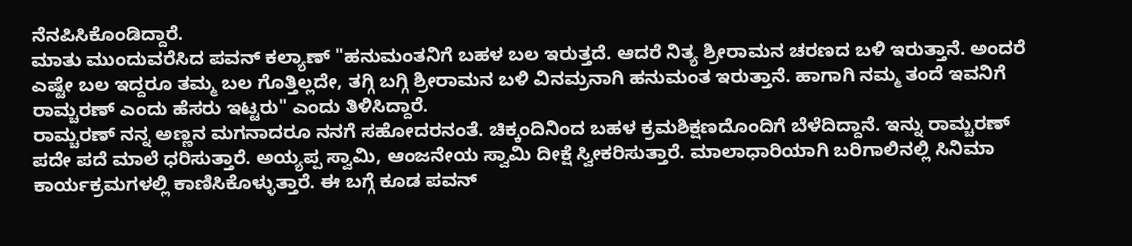ನೆನಪಿಸಿಕೊಂಡಿದ್ದಾರೆ.
ಮಾತು ಮುಂದುವರೆಸಿದ ಪವನ್ ಕಲ್ಯಾಣ್ "ಹನುಮಂತನಿಗೆ ಬಹಳ ಬಲ ಇರುತ್ತದೆ. ಆದರೆ ನಿತ್ಯ ಶ್ರೀರಾಮನ ಚರಣದ ಬಳಿ ಇರುತ್ತಾನೆ. ಅಂದರೆ ಎಷ್ಟೇ ಬಲ ಇದ್ದರೂ ತಮ್ಮ ಬಲ ಗೊತ್ತಿಲ್ಲದೇ, ತಗ್ಗಿ ಬಗ್ಗಿ ಶ್ರೀರಾಮನ ಬಳಿ ವಿನಮ್ರನಾಗಿ ಹನುಮಂತ ಇರುತ್ತಾನೆ. ಹಾಗಾಗಿ ನಮ್ಮ ತಂದೆ ಇವನಿಗೆ ರಾಮ್ಚರಣ್ ಎಂದು ಹೆಸರು ಇಟ್ಟರು" ಎಂದು ತಿಳಿಸಿದ್ದಾರೆ.
ರಾಮ್ಚರಣ್ ನನ್ನ ಅಣ್ಣನ ಮಗನಾದರೂ ನನಗೆ ಸಹೋದರನಂತೆ. ಚಿಕ್ಕಂದಿನಿಂದ ಬಹಳ ಕ್ರಮಶಿಕ್ಷಣದೊಂದಿಗೆ ಬೆಳೆದಿದ್ದಾನೆ. ಇನ್ನು ರಾಮ್ಚರಣ್ ಪದೇ ಪದೆ ಮಾಲೆ ಧರಿಸುತ್ತಾರೆ. ಅಯ್ಯಪ್ಪ ಸ್ವಾಮಿ, ಆಂಜನೇಯ ಸ್ವಾಮಿ ದೀಕ್ಷೆ ಸ್ವೀಕರಿಸುತ್ತಾರೆ. ಮಾಲಾಧಾರಿಯಾಗಿ ಬರಿಗಾಲಿನಲ್ಲಿ ಸಿನಿಮಾ ಕಾರ್ಯಕ್ರಮಗಳಲ್ಲಿ ಕಾಣಿಸಿಕೊಳ್ಳುತ್ತಾರೆ. ಈ ಬಗ್ಗೆ ಕೂಡ ಪವನ್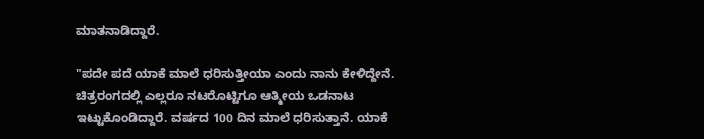ಮಾತನಾಡಿದ್ದಾರೆ.

"ಪದೇ ಪದೆ ಯಾಕೆ ಮಾಲೆ ಧರಿಸುತ್ತೀಯಾ ಎಂದು ನಾನು ಕೇಳಿದ್ದೇನೆ. ಚಿತ್ರರಂಗದಲ್ಲಿ ಎಲ್ಲರೂ ನಟರೊಟ್ಟಿಗೂ ಆತ್ಮೀಯ ಒಡನಾಟ ಇಟ್ಟುಕೊಂಡಿದ್ದಾರೆ. ವರ್ಷದ 100 ದಿನ ಮಾಲೆ ಧರಿಸುತ್ತಾನೆ. ಯಾಕೆ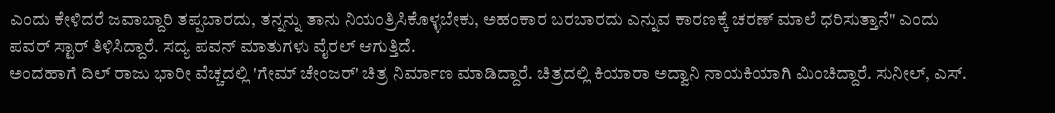ಎಂದು ಕೇಳಿದರೆ ಜವಾಬ್ದಾರಿ ತಪ್ಪಬಾರದು, ತನ್ನನ್ನು ತಾನು ನಿಯಂತ್ರಿಸಿಕೊಳ್ಳಬೇಕು, ಅಹಂಕಾರ ಬರಬಾರದು ಎನ್ನುವ ಕಾರಣಕ್ಕೆ ಚರಣ್ ಮಾಲೆ ಧರಿಸುತ್ತಾನೆ" ಎಂದು ಪವರ್ ಸ್ಟಾರ್ ತಿಳಿಸಿದ್ದಾರೆ. ಸದ್ಯ ಪವನ್ ಮಾತುಗಳು ವೈರಲ್ ಆಗುತ್ತಿದೆ.
ಅಂದಹಾಗೆ ದಿಲ್ ರಾಜು ಭಾರೀ ವೆಚ್ಚದಲ್ಲಿ 'ಗೇಮ್ ಚೇಂಜರ್' ಚಿತ್ರ ನಿರ್ಮಾಣ ಮಾಡಿದ್ದಾರೆ. ಚಿತ್ರದಲ್ಲಿ ಕಿಯಾರಾ ಅದ್ವಾನಿ ನಾಯಕಿಯಾಗಿ ಮಿಂಚಿದ್ದಾರೆ. ಸುನೀಲ್, ಎಸ್.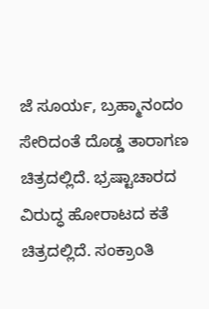ಜೆ ಸೂರ್ಯ, ಬ್ರಹ್ಮಾನಂದಂ ಸೇರಿದಂತೆ ದೊಡ್ಡ ತಾರಾಗಣ ಚಿತ್ರದಲ್ಲಿದೆ. ಭ್ರಷ್ಟಾಚಾರದ ವಿರುದ್ಧ ಹೋರಾಟದ ಕತೆ ಚಿತ್ರದಲ್ಲಿದೆ. ಸಂಕ್ರಾಂತಿ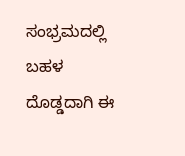ಸಂಭ್ರಮದಲ್ಲಿ ಬಹಳ ದೊಡ್ಡದಾಗಿ ಈ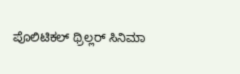ಪೊಲಿಟಿಕಲ್ ಥ್ರಿಲ್ಲರ್ ಸಿನಿಮಾ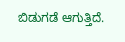ಬಿಡುಗಡೆ ಆಗುತ್ತಿದೆ.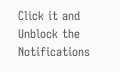Click it and Unblock the Notifications